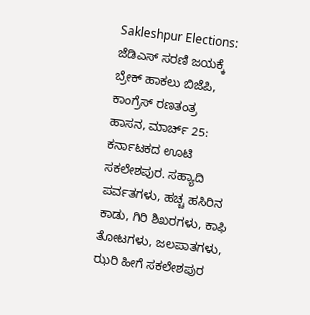Sakleshpur Elections: ಜೆಡಿಎಸ್ ಸರಣಿ ಜಯಕ್ಕೆ ಬ್ರೇಕ್ ಹಾಕಲು ಬಿಜೆಪಿ, ಕಾಂಗ್ರೆಸ್ ರಣತಂತ್ರ
ಹಾಸನ, ಮಾರ್ಚ್ 25: ಕರ್ನಾಟಕದ ಊಟಿ ಸಕಲೇಶಪುರ. ಸಹ್ಯಾದಿ ಪರ್ವತಗಳು, ಹಚ್ಚ ಹಸಿರಿನ ಕಾಡು, ಗಿರಿ ಶಿಖರಗಳು, ಕಾಫಿ ತೋಟಗಳು, ಜಲಪಾತಗಳು, ಝರಿ ಹೀಗೆ ಸಕಲೇಶಪುರ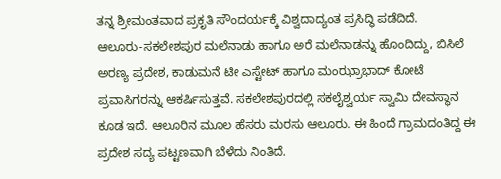ತನ್ನ ಶ್ರೀಮಂತವಾದ ಪ್ರಕೃತಿ ಸೌಂದರ್ಯಕ್ಕೆ ವಿಶ್ವದಾದ್ಯಂತ ಪ್ರಸಿದ್ಧಿ ಪಡೆದಿದೆ.
ಆಲೂರು-ಸಕಲೇಶಪುರ ಮಲೆನಾಡು ಹಾಗೂ ಅರೆ ಮಲೆನಾಡನ್ನು ಹೊಂದಿದ್ದು, ಬಿಸಿಲೆ ಅರಣ್ಯ ಪ್ರದೇಶ, ಕಾಡುಮನೆ ಟೀ ಎಸ್ಟೇಟ್ ಹಾಗೂ ಮಂಝ್ರಾಭಾದ್ ಕೋಟೆ ಪ್ರವಾಸಿಗರನ್ನು ಆಕರ್ಷಿಸುತ್ತವೆ. ಸಕಲೇಶಪುರದಲ್ಲಿ ಸಕಲೈಶ್ವರ್ಯ ಸ್ವಾಮಿ ದೇವಸ್ಥಾನ ಕೂಡ ಇದೆ. ಆಲೂರಿನ ಮೂಲ ಹೆಸರು ಮರಸು ಆಲೂರು. ಈ ಹಿಂದೆ ಗ್ರಾಮದಂತಿದ್ದ ಈ ಪ್ರದೇಶ ಸದ್ಯ ಪಟ್ಟಣವಾಗಿ ಬೆಳೆದು ನಿಂತಿದೆ.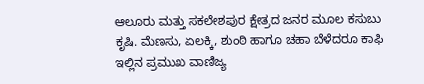ಆಲೂರು ಮತ್ತು ಸಕಲೇಶಪುರ ಕ್ಷೇತ್ರದ ಜನರ ಮೂಲ ಕಸುಬು ಕೃಷಿ. ಮೆಣಸು, ಏಲಕ್ಕಿ, ಶುಂಠಿ ಹಾಗೂ ಚಹಾ ಬೆಳೆದರೂ ಕಾಫಿ ಇಲ್ಲಿನ ಪ್ರಮುಖ ವಾಣಿಜ್ಯ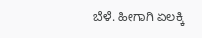ಬೆಳೆ. ಹೀಗಾಗಿ ಏಲಕ್ಕಿ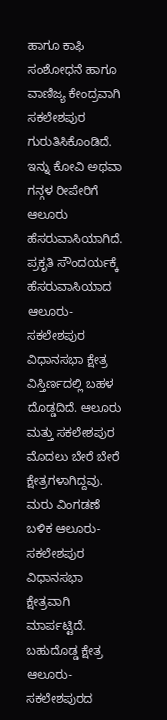ಹಾಗೂ ಕಾಫಿ ಸಂಶೋಧನೆ ಹಾಗೂ ವಾಣಿಜ್ಯ ಕೇಂದ್ರವಾಗಿ ಸಕಲೇಶಪುರ ಗುರುತಿಸಿಕೊಂಡಿದೆ. ಇನ್ನು ಕೋವಿ ಅಥವಾ ಗನ್ಗಳ ರೀಪೇರಿಗೆ ಆಲೂರು ಹೆಸರುವಾಸಿಯಾಗಿದೆ.
ಪ್ರಕೃತಿ ಸೌಂದರ್ಯಕ್ಕೆ ಹೆಸರುವಾಸಿಯಾದ ಆಲೂರು-ಸಕಲೇಶಪುರ ವಿಧಾನಸಭಾ ಕ್ಷೇತ್ರ ವಿಸ್ತಿರ್ಣದಲ್ಲಿ ಬಹಳ ದೊಡ್ಡದಿದೆ. ಆಲೂರು ಮತ್ತು ಸಕಲೇಶಪುರ ಮೊದಲು ಬೇರೆ ಬೇರೆ ಕ್ಷೇತ್ರಗಳಾಗಿದ್ದವು. ಮರು ವಿಂಗಡಣೆ ಬಳಿಕ ಆಲೂರು-ಸಕಲೇಶಪುರ ವಿಧಾನಸಭಾ ಕ್ಷೇತ್ರವಾಗಿ ಮಾರ್ಪಟ್ಟಿದೆ. ಬಹುದೊಡ್ಡ ಕ್ಷೇತ್ರ ಆಲೂರು-ಸಕಲೇಶಪುರದ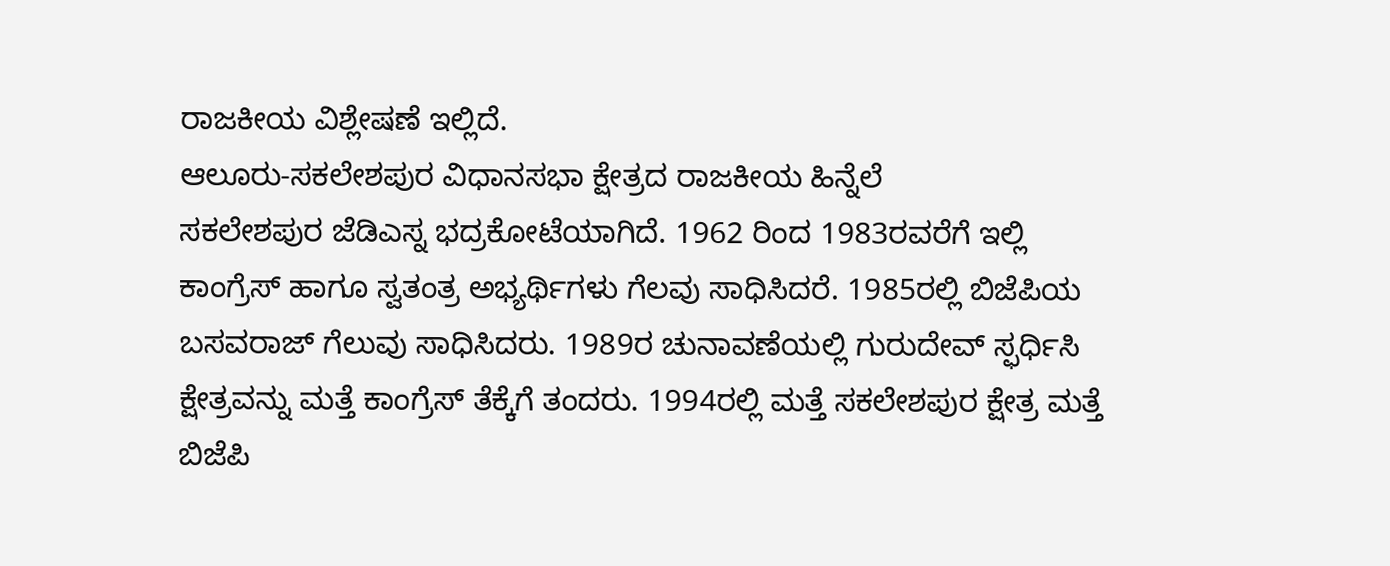ರಾಜಕೀಯ ವಿಶ್ಲೇಷಣೆ ಇಲ್ಲಿದೆ.
ಆಲೂರು-ಸಕಲೇಶಪುರ ವಿಧಾನಸಭಾ ಕ್ಷೇತ್ರದ ರಾಜಕೀಯ ಹಿನ್ನೆಲೆ
ಸಕಲೇಶಪುರ ಜೆಡಿಎಸ್ನ ಭದ್ರಕೋಟೆಯಾಗಿದೆ. 1962 ರಿಂದ 1983ರವರೆಗೆ ಇಲ್ಲಿ ಕಾಂಗ್ರೆಸ್ ಹಾಗೂ ಸ್ವತಂತ್ರ ಅಭ್ಯರ್ಥಿಗಳು ಗೆಲವು ಸಾಧಿಸಿದರೆ. 1985ರಲ್ಲಿ ಬಿಜೆಪಿಯ ಬಸವರಾಜ್ ಗೆಲುವು ಸಾಧಿಸಿದರು. 1989ರ ಚುನಾವಣೆಯಲ್ಲಿ ಗುರುದೇವ್ ಸ್ಫರ್ಧಿಸಿ ಕ್ಷೇತ್ರವನ್ನು ಮತ್ತೆ ಕಾಂಗ್ರೆಸ್ ತೆಕ್ಕೆಗೆ ತಂದರು. 1994ರಲ್ಲಿ ಮತ್ತೆ ಸಕಲೇಶಪುರ ಕ್ಷೇತ್ರ ಮತ್ತೆ ಬಿಜೆಪಿ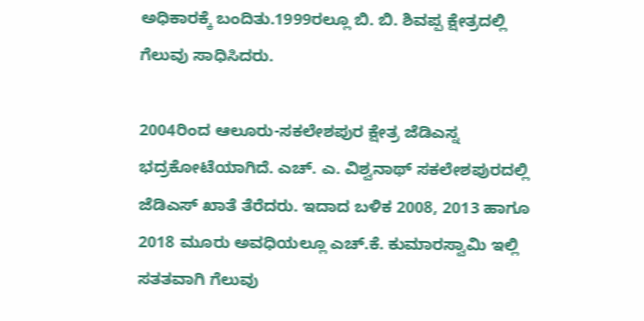ಅಧಿಕಾರಕ್ಕೆ ಬಂದಿತು.1999ರಲ್ಲೂ ಬಿ. ಬಿ. ಶಿವಪ್ಪ ಕ್ಷೇತ್ರದಲ್ಲಿ ಗೆಲುವು ಸಾಧಿಸಿದರು.

2004ರಿಂದ ಆಲೂರು-ಸಕಲೇಶಪುರ ಕ್ಷೇತ್ರ ಜೆಡಿಎಸ್ನ ಭದ್ರಕೋಟೆಯಾಗಿದೆ. ಎಚ್. ಎ. ವಿಶ್ವನಾಥ್ ಸಕಲೇಶಪುರದಲ್ಲಿ ಜೆಡಿಎಸ್ ಖಾತೆ ತೆರೆದರು. ಇದಾದ ಬಳಿಕ 2008, 2013 ಹಾಗೂ 2018 ಮೂರು ಅವಧಿಯಲ್ಲೂ ಎಚ್.ಕೆ. ಕುಮಾರಸ್ವಾಮಿ ಇಲ್ಲಿ ಸತತವಾಗಿ ಗೆಲುವು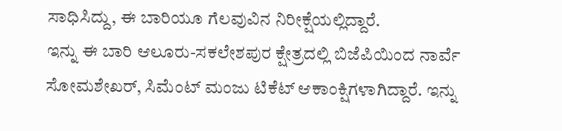ಸಾಧಿಸಿದ್ದು, ಈ ಬಾರಿಯೂ ಗೆಲವುವಿನ ನಿರೀಕ್ಷೆಯಲ್ಲಿದ್ದಾರೆ.
ಇನ್ನು ಈ ಬಾರಿ ಆಲೂರು-ಸಕಲೇಶಪುರ ಕ್ಷೇತ್ರದಲ್ಲಿ ಬಿಜೆಪಿಯಿಂದ ನಾರ್ವೆ ಸೋಮಶೇಖರ್, ಸಿಮೆಂಟ್ ಮಂಜು ಟಿಕೆಟ್ ಆಕಾಂಕ್ಷಿಗಳಾಗಿದ್ದಾರೆ. ಇನ್ನು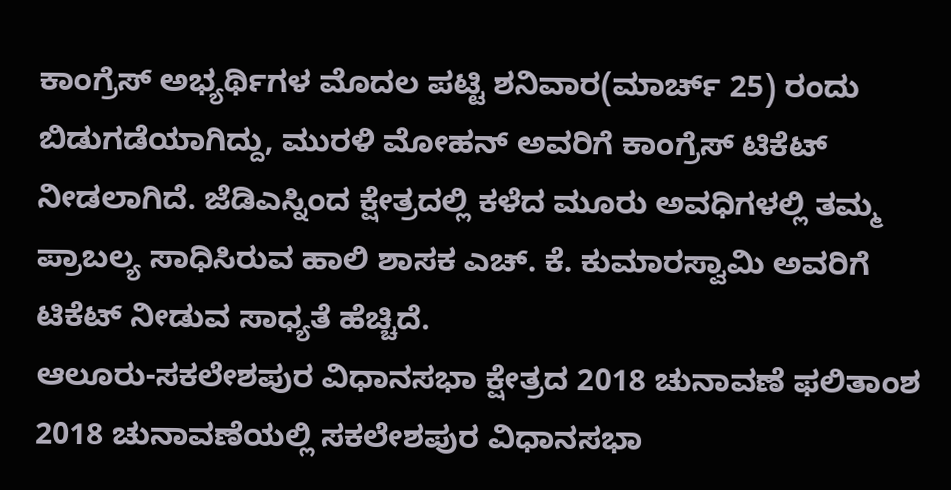ಕಾಂಗ್ರೆಸ್ ಅಭ್ಯರ್ಥಿಗಳ ಮೊದಲ ಪಟ್ಟಿ ಶನಿವಾರ(ಮಾರ್ಚ್ 25) ರಂದು ಬಿಡುಗಡೆಯಾಗಿದ್ದು, ಮುರಳಿ ಮೋಹನ್ ಅವರಿಗೆ ಕಾಂಗ್ರೆಸ್ ಟಿಕೆಟ್ ನೀಡಲಾಗಿದೆ. ಜೆಡಿಎಸ್ನಿಂದ ಕ್ಷೇತ್ರದಲ್ಲಿ ಕಳೆದ ಮೂರು ಅವಧಿಗಳಲ್ಲಿ ತಮ್ಮ ಪ್ರಾಬಲ್ಯ ಸಾಧಿಸಿರುವ ಹಾಲಿ ಶಾಸಕ ಎಚ್. ಕೆ. ಕುಮಾರಸ್ವಾಮಿ ಅವರಿಗೆ ಟಿಕೆಟ್ ನೀಡುವ ಸಾಧ್ಯತೆ ಹೆಚ್ಚಿದೆ.
ಆಲೂರು-ಸಕಲೇಶಪುರ ವಿಧಾನಸಭಾ ಕ್ಷೇತ್ರದ 2018 ಚುನಾವಣೆ ಫಲಿತಾಂಶ
2018 ಚುನಾವಣೆಯಲ್ಲಿ ಸಕಲೇಶಪುರ ವಿಧಾನಸಭಾ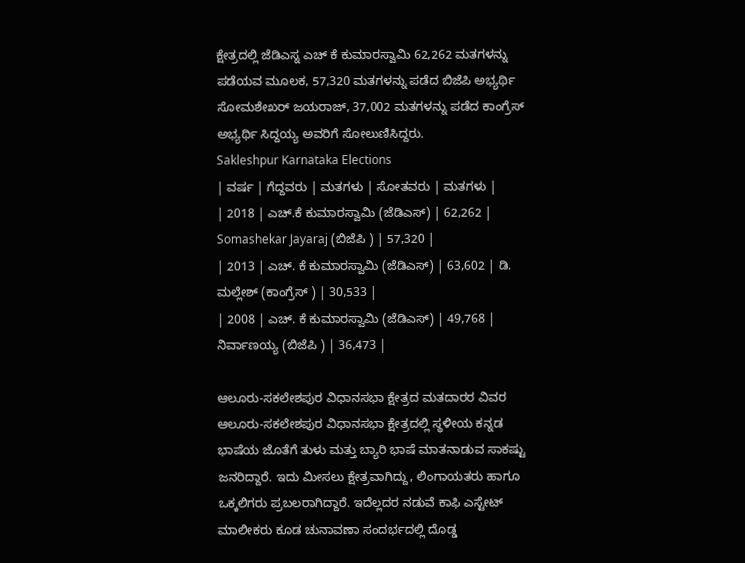ಕ್ಷೇತ್ರದಲ್ಲಿ ಜೆಡಿಎಸ್ನ ಎಚ್ ಕೆ ಕುಮಾರಸ್ವಾಮಿ 62,262 ಮತಗಳನ್ನು ಪಡೆಯವ ಮೂಲಕ, 57,320 ಮತಗಳನ್ನು ಪಡೆದ ಬಿಜೆಪಿ ಅಭ್ಯರ್ಥಿ ಸೋಮಶೇಖರ್ ಜಯರಾಜ್, 37,002 ಮತಗಳನ್ನು ಪಡೆದ ಕಾಂಗ್ರೆಸ್ ಅಭ್ಯರ್ಥಿ ಸಿದ್ದಯ್ಯ ಅವರಿಗೆ ಸೋಲುಣಿಸಿದ್ದರು.
Sakleshpur Karnataka Elections
| ವರ್ಷ | ಗೆದ್ದವರು | ಮತಗಳು | ಸೋತವರು | ಮತಗಳು |
| 2018 | ಎಚ್.ಕೆ ಕುಮಾರಸ್ವಾಮಿ (ಜೆಡಿಎಸ್) | 62,262 | Somashekar Jayaraj (ಬಿಜೆಪಿ ) | 57,320 |
| 2013 | ಎಚ್. ಕೆ ಕುಮಾರಸ್ವಾಮಿ (ಜೆಡಿಎಸ್) | 63,602 | ಡಿ. ಮಲ್ಲೇಶ್ (ಕಾಂಗ್ರೆಸ್ ) | 30,533 |
| 2008 | ಎಚ್. ಕೆ ಕುಮಾರಸ್ವಾಮಿ (ಜೆಡಿಎಸ್) | 49,768 | ನಿರ್ವಾಣಯ್ಯ (ಬಿಜೆಪಿ ) | 36,473 |

ಆಲೂರು-ಸಕಲೇಶಪುರ ವಿಧಾನಸಭಾ ಕ್ಷೇತ್ರದ ಮತದಾರರ ವಿವರ
ಆಲೂರು-ಸಕಲೇಶಪುರ ವಿಧಾನಸಭಾ ಕ್ಷೇತ್ರದಲ್ಲಿ ಸ್ಥಳೀಯ ಕನ್ನಡ ಭಾಷೆಯ ಜೊತೆಗೆ ತುಳು ಮತ್ತು ಬ್ಯಾರಿ ಭಾಷೆ ಮಾತನಾಡುವ ಸಾಕಷ್ಟು ಜನರಿದ್ದಾರೆ. ಇದು ಮೀಸಲು ಕ್ಷೇತ್ರವಾಗಿದ್ದು, ಲಿಂಗಾಯತರು ಹಾಗೂ ಒಕ್ಕಲಿಗರು ಪ್ರಬಲರಾಗಿದ್ದಾರೆ. ಇದೆಲ್ಲದರ ನಡುವೆ ಕಾಫಿ ಎಸ್ಟೇಟ್ ಮಾಲೀಕರು ಕೂಡ ಚುನಾವಣಾ ಸಂದರ್ಭದಲ್ಲಿ ದೊಡ್ಡ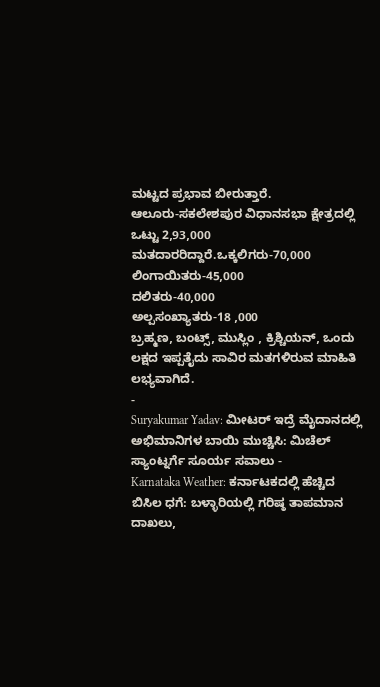ಮಟ್ಟದ ಪ್ರಭಾವ ಬೀರುತ್ತಾರೆ.
ಆಲೂರು-ಸಕಲೇಶಪುರ ವಿಧಾನಸಭಾ ಕ್ಷೇತ್ರದಲ್ಲಿ ಒಟ್ಟು 2,93,000 ಮತದಾರರಿದ್ದಾರೆ.ಒಕ್ಕಲಿಗರು-70,000
ಲಿಂಗಾಯಿತರು-45,000
ದಲಿತರು-40,000
ಅಲ್ಪಸಂಖ್ಯಾತರು-18 ,000
ಬ್ರಹ್ಮಣ, ಬಂಟ್ಸ್, ಮುಸ್ಲಿಂ , ಕ್ರಿಶ್ಚಿಯನ್, ಒಂದು ಲಕ್ಷದ ಇಪ್ಪತೈದು ಸಾವಿರ ಮತಗಳಿರುವ ಮಾಹಿತಿ ಲಭ್ಯವಾಗಿದೆ.
-
Suryakumar Yadav: ಮೀಟರ್ ಇದ್ರೆ ಮೈದಾನದಲ್ಲಿ ಅಭಿಮಾನಿಗಳ ಬಾಯಿ ಮುಚ್ಚಿಸಿ: ಮಿಚೆಲ್ ಸ್ಯಾಂಟ್ನರ್ಗೆ ಸೂರ್ಯ ಸವಾಲು -
Karnataka Weather: ಕರ್ನಾಟಕದಲ್ಲಿ ಹೆಚ್ಚಿದ ಬಿಸಿಲ ಧಗೆ: ಬಳ್ಳಾರಿಯಲ್ಲಿ ಗರಿಷ್ಠ ತಾಪಮಾನ ದಾಖಲು,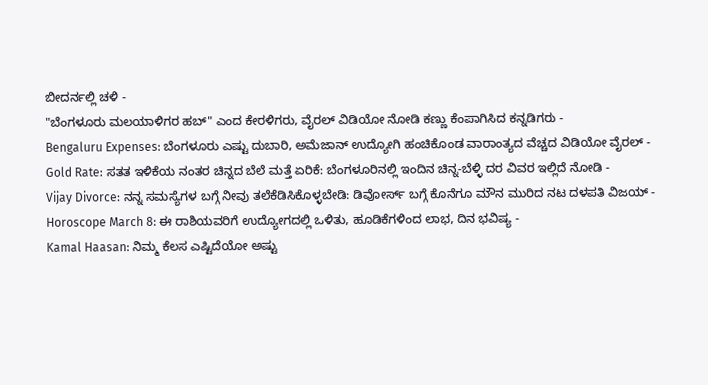ಬೀದರ್ನಲ್ಲಿ ಚಳಿ -
"ಬೆಂಗಳೂರು ಮಲಯಾಳಿಗರ ಹಬ್" ಎಂದ ಕೇರಳಿಗರು, ವೈರಲ್ ವಿಡಿಯೋ ನೋಡಿ ಕಣ್ಣು ಕೆಂಪಾಗಿಸಿದ ಕನ್ನಡಿಗರು -
Bengaluru Expenses: ಬೆಂಗಳೂರು ಎಷ್ಟು ದುಬಾರಿ, ಅಮೆಜಾನ್ ಉದ್ಯೋಗಿ ಹಂಚಿಕೊಂಡ ವಾರಾಂತ್ಯದ ವೆಚ್ಚದ ವಿಡಿಯೋ ವೈರಲ್ -
Gold Rate: ಸತತ ಇಳಿಕೆಯ ನಂತರ ಚಿನ್ನದ ಬೆಲೆ ಮತ್ತೆ ಏರಿಕೆ: ಬೆಂಗಳೂರಿನಲ್ಲಿ ಇಂದಿನ ಚಿನ್ನ-ಬೆಳ್ಳಿ ದರ ವಿವರ ಇಲ್ಲಿದೆ ನೋಡಿ -
Vijay Divorce: ನನ್ನ ಸಮಸ್ಯೆಗಳ ಬಗ್ಗೆ ನೀವು ತಲೆಕೆಡಿಸಿಕೊಳ್ಳಬೇಡಿ: ಡಿವೋರ್ಸ್ ಬಗ್ಗೆ ಕೊನೆಗೂ ಮೌನ ಮುರಿದ ನಟ ದಳಪತಿ ವಿಜಯ್ -
Horoscope March 8: ಈ ರಾಶಿಯವರಿಗೆ ಉದ್ಯೋಗದಲ್ಲಿ ಒಳಿತು, ಹೂಡಿಕೆಗಳಿಂದ ಲಾಭ, ದಿನ ಭವಿಷ್ಯ -
Kamal Haasan: ನಿಮ್ಮ ಕೆಲಸ ಎಷ್ಟಿದೆಯೋ ಅಷ್ಟು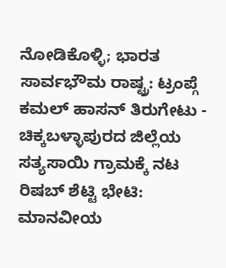ನೋಡಿಕೊಳ್ಳಿ; ಭಾರತ ಸಾರ್ವಭೌಮ ರಾಷ್ಟ್ರ: ಟ್ರಂಪ್ಗೆ ಕಮಲ್ ಹಾಸನ್ ತಿರುಗೇಟು -
ಚಿಕ್ಕಬಳ್ಳಾಪುರದ ಜಿಲ್ಲೆಯ ಸತ್ಯಸಾಯಿ ಗ್ರಾಮಕ್ಕೆ ನಟ ರಿಷಬ್ ಶೆಟ್ಟಿ ಭೇಟಿ: ಮಾನವೀಯ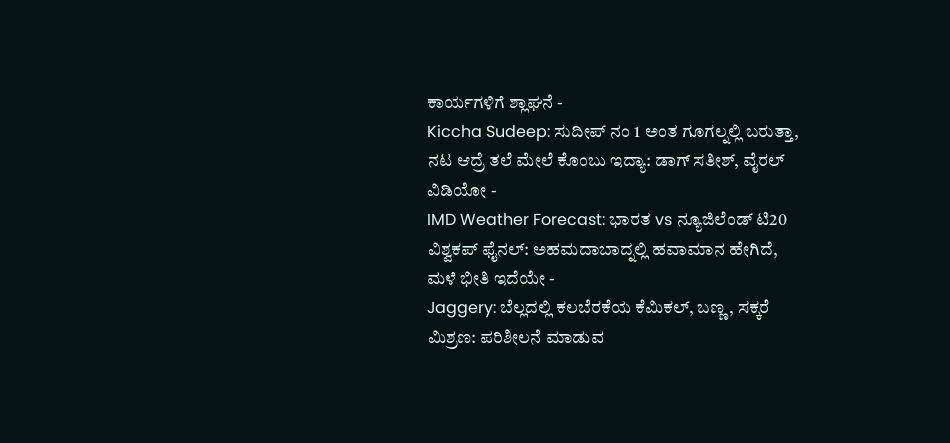ಕಾರ್ಯಗಳಿಗೆ ಶ್ಲಾಘನೆ -
Kiccha Sudeep: ಸುದೀಪ್ ನಂ 1 ಅಂತ ಗೂಗಲ್ನಲ್ಲಿ ಬರುತ್ತಾ, ನಟ ಆದ್ರೆ ತಲೆ ಮೇಲೆ ಕೊಂಬು ಇದ್ಯಾ: ಡಾಗ್ ಸತೀಶ್, ವೈರಲ್ ವಿಡಿಯೋ -
IMD Weather Forecast: ಭಾರತ vs ನ್ಯೂಜಿಲೆಂಡ್ ಟಿ20 ವಿಶ್ವಕಪ್ ಫೈನಲ್: ಅಹಮದಾಬಾದ್ನಲ್ಲಿ ಹವಾಮಾನ ಹೇಗಿದೆ, ಮಳೆ ಭೀತಿ ಇದೆಯೇ -
Jaggery: ಬೆಲ್ಲದಲ್ಲಿ ಕಲಬೆರಕೆಯ ಕೆಮಿಕಲ್, ಬಣ್ಣ, ಸಕ್ಕರೆ ಮಿಶ್ರಣ: ಪರಿಶೀಲನೆ ಮಾಡುವ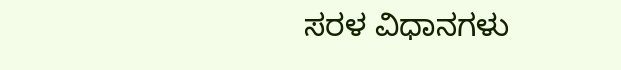ಸರಳ ವಿಧಾನಗಳು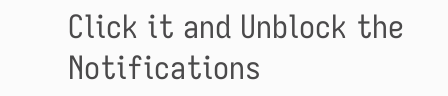Click it and Unblock the Notifications